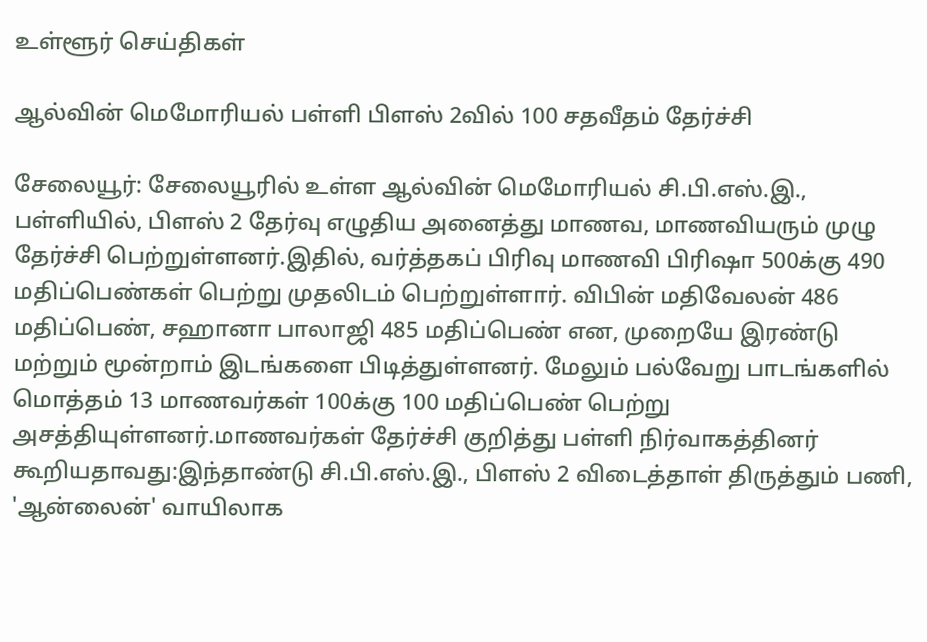உள்ளூர் செய்திகள்

ஆல்வின் மெமோரியல் பள்ளி பிளஸ் 2வில் 100 சதவீதம் தேர்ச்சி

சேலையூர்: சேலையூரில் உள்ள ஆல்வின் மெமோரியல் சி.பி.எஸ்.இ., பள்ளியில், பிளஸ் 2 தேர்வு எழுதிய அனைத்து மாணவ, மாணவியரும் முழு தேர்ச்சி பெற்றுள்ளனர்.இதில், வர்த்தகப் பிரிவு மாணவி பிரிஷா 500க்கு 490 மதிப்பெண்கள் பெற்று முதலிடம் பெற்றுள்ளார். விபின் மதிவேலன் 486 மதிப்பெண், சஹானா பாலாஜி 485 மதிப்பெண் என, முறையே இரண்டு மற்றும் மூன்றாம் இடங்களை பிடித்துள்ளனர். மேலும் பல்வேறு பாடங்களில் மொத்தம் 13 மாணவர்கள் 100க்கு 100 மதிப்பெண் பெற்று அசத்தியுள்ளனர்.மாணவர்கள் தேர்ச்சி குறித்து பள்ளி நிர்வாகத்தினர் கூறியதாவது:இந்தாண்டு சி.பி.எஸ்.இ., பிளஸ் 2 விடைத்தாள் திருத்தும் பணி, 'ஆன்லைன்' வாயிலாக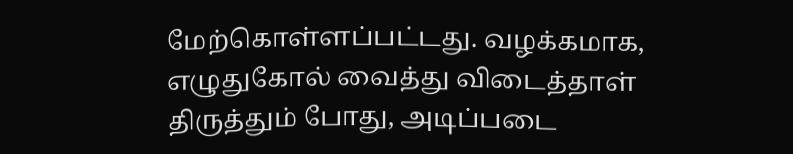மேற்கொள்ளப்பட்டது. வழக்கமாக, எழுதுகோல் வைத்து விடைத்தாள் திருத்தும் போது, அடிப்படை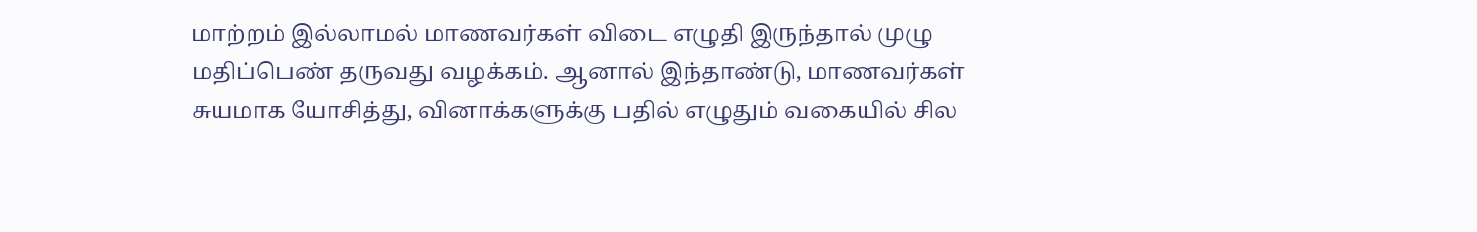மாற்றம் இல்லாமல் மாணவர்கள் விடை எழுதி இருந்தால் முழு மதிப்பெண் தருவது வழக்கம். ஆனால் இந்தாண்டு, மாணவர்கள் சுயமாக யோசித்து, வினாக்களுக்கு பதில் எழுதும் வகையில் சில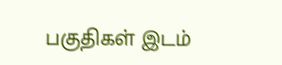பகுதிகள் இடம்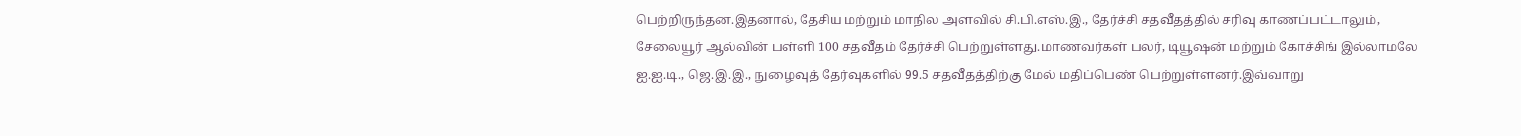பெற்றிருந்தன.இதனால், தேசிய மற்றும் மாநில அளவில் சி.பி.எஸ்.இ., தேர்ச்சி சதவீதத்தில் சரிவு காணப்பட்டாலும், சேலையூர் ஆல்வின் பள்ளி 100 சதவீதம் தேர்ச்சி பெற்றுள்ளது.மாணவர்கள் பலர், டியூஷன் மற்றும் கோச்சிங் இல்லாமலே ஐ.ஐ.டி., ஜெ.இ.இ., நுழைவுத் தேர்வுகளில் 99.5 சதவீதத்திற்கு மேல் மதிப்பெண் பெற்றுள்ளனர்.இவ்வாறு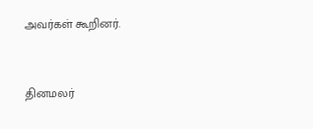அவர்கள் கூறினர்.


தினமலர்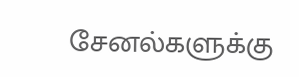சேனல்களுக்கு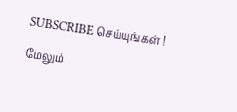SUBSCRIBE செய்யுங்கள் !

மேலும்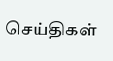செய்திகள்